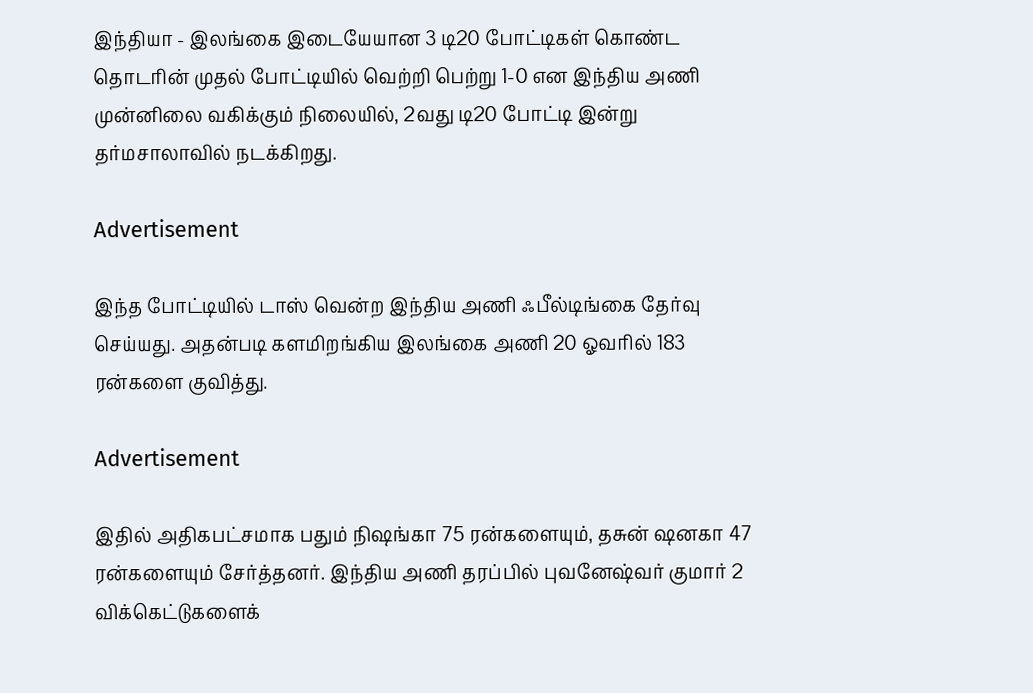இந்தியா - இலங்கை இடையேயான 3 டி20 போட்டிகள் கொண்ட தொடரின் முதல் போட்டியில் வெற்றி பெற்று 1-0 என இந்திய அணி  முன்னிலை வகிக்கும் நிலையில், 2வது டி20 போட்டி இன்று தர்மசாலாவில் நடக்கிறது.

Advertisement

இந்த போட்டியில் டாஸ் வென்ற இந்திய அணி ஃபீல்டிங்கை தேர்வு செய்யது. அதன்படி களமிறங்கிய இலங்கை அணி 20 ஓவரில் 183 ரன்களை குவித்து.

Advertisement

இதில் அதிகபட்சமாக பதும் நிஷங்கா 75 ரன்களையும், தசுன் ஷனகா 47 ரன்களையும் சேர்த்தனர். இந்திய அணி தரப்பில் புவனேஷ்வர் குமார் 2 விக்கெட்டுகளைக்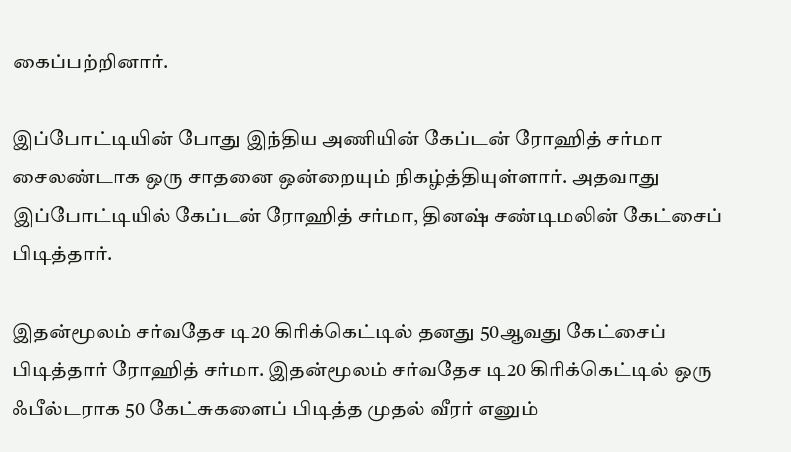கைப்பற்றினார்.

இப்போட்டியின் போது இந்திய அணியின் கேப்டன் ரோஹித் சர்மா சைலண்டாக ஒரு சாதனை ஒன்றையும் நிகழ்த்தியுள்ளார். அதவாது இப்போட்டியில் கேப்டன் ரோஹித் சர்மா, தினஷ் சண்டிமலின் கேட்சைப் பிடித்தார்.

இதன்மூலம் சர்வதேச டி20 கிரிக்கெட்டில் தனது 50ஆவது கேட்சைப் பிடித்தார் ரோஹித் சர்மா. இதன்மூலம் சர்வதேச டி20 கிரிக்கெட்டில் ஒரு ஃபீல்டராக 50 கேட்சுகளைப் பிடித்த முதல் வீரர் எனும்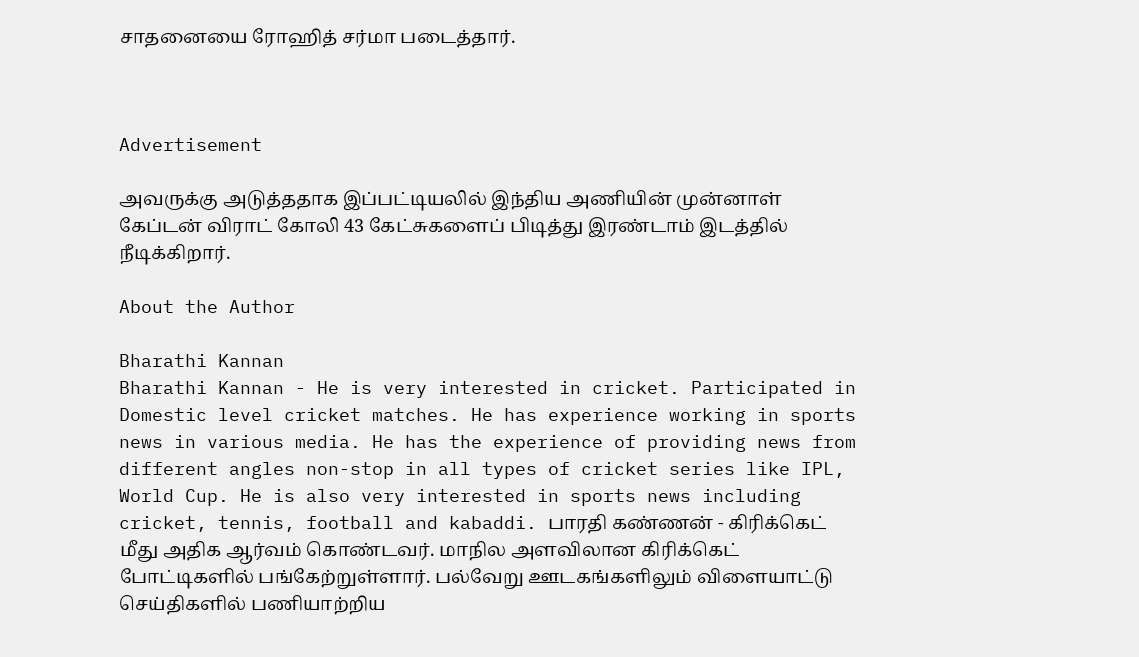சாதனையை ரோஹித் சர்மா படைத்தார்.



Advertisement

அவருக்கு அடுத்ததாக இப்பட்டியலில் இந்திய அணியின் முன்னாள் கேப்டன் விராட் கோலி 43 கேட்சுகளைப் பிடித்து இரண்டாம் இடத்தில் நீடிக்கிறார்.

About the Author

Bharathi Kannan
Bharathi Kannan - He is very interested in cricket. Participated in Domestic level cricket matches. He has experience working in sports news in various media. He has the experience of providing news from different angles non-stop in all types of cricket series like IPL, World Cup. He is also very interested in sports news including cricket, tennis, football and kabaddi. பாரதி கண்ணன் - கிரிக்கெட் மீது அதிக ஆர்வம் கொண்டவர். மாநில அளவிலான கிரிக்கெட் போட்டிகளில் பங்கேற்றுள்ளார். பல்வேறு ஊடகங்களிலும் விளையாட்டு செய்திகளில் பணியாற்றிய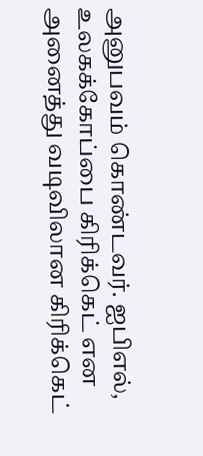அனுபவம் கொண்டவர். ஐபிஎல், உலகக்கோப்பை கிரிக்கெட் என அனைத்து வடிவிலான கிரிக்கெட்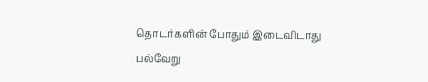தொடர்களின் போதும் இடைவிடாது பல்வேறு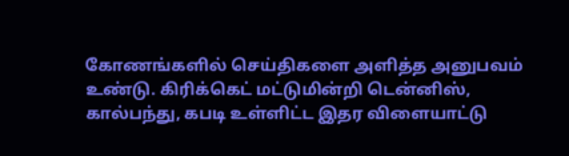கோணங்களில் செய்திகளை அளித்த அனுபவம் உண்டு. கிரிக்கெட் மட்டுமின்றி டென்னிஸ், கால்பந்து, கபடி உள்ளிட்ட இதர விளையாட்டு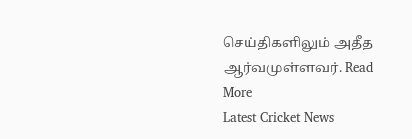செய்திகளிலும் அதீத ஆர்வமுள்ளவர். Read More
Latest Cricket News